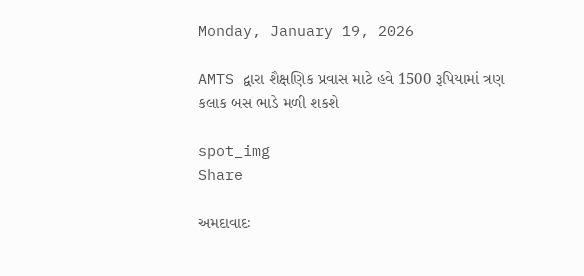Monday, January 19, 2026

AMTS દ્વારા શૈક્ષણિક પ્રવાસ માટે હવે 1500 રૂપિયામાં ત્રણ કલાક બસ ભાડે મળી શકશે

spot_img
Share

અમદાવાદઃ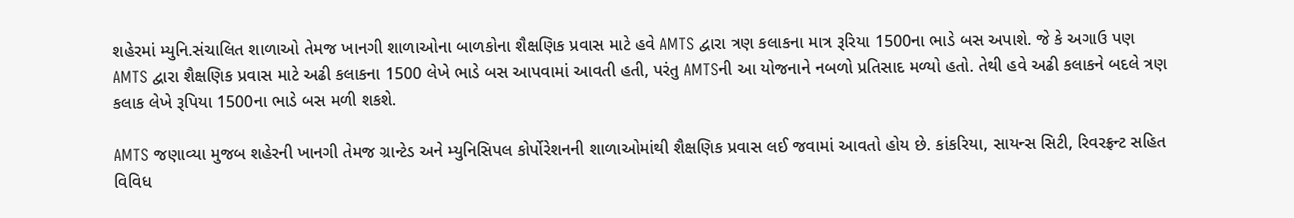શહેરમાં મ્યુનિ.સંચાલિત શાળાઓ તેમજ ખાનગી શાળાઓના બાળકોના શૈક્ષણિક પ્રવાસ માટે હવે AMTS દ્વારા ત્રણ કલાકના માત્ર રૂરિયા 1500ના ભાડે બસ અપાશે. જે કે અગાઉ પણ AMTS દ્વારા શૈક્ષણિક પ્રવાસ માટે અઢી કલાકના 1500 લેખે ભાડે બસ આપવામાં આવતી હતી, પરંતુ AMTSની આ યોજનાને નબળો પ્રતિસાદ મળ્યો હતો. તેથી હવે અઢી કલાકને બદલે ત્રણ કલાક લેખે રૂપિયા 1500ના ભાડે બસ મળી શકશે.

AMTS જણાવ્યા મુજબ શહેરની ખાનગી તેમજ ગ્રાન્ટેડ અને મ્યુનિસિપલ કોર્પોરેશનની શાળાઓમાંથી શૈક્ષણિક પ્રવાસ લઈ જવામાં આવતો હોય છે. કાંકરિયા, સાયન્સ સિટી, રિવરફ્રન્ટ સહિત વિવિધ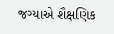જગ્યાએ શૈક્ષણિક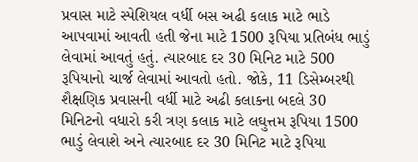પ્રવાસ માટે સ્પેશિયલ વર્ધી બસ અઢી કલાક માટે ભાડે આપવામાં આવતી હતી જેના માટે 1500 રૂપિયા પ્રતિબંધ ભાડું લેવામાં આવતું હતું. ત્યારબાદ દર 30 મિનિટ માટે 500 રૂપિયાનો ચાર્જ લેવામાં આવતો હતો. જોકે, 11 ડિસેમ્બરથી શૈક્ષણિક પ્રવાસની વર્ધી માટે અઢી કલાકના બદલે 30 મિનિટનો વધારો કરી ત્રણ કલાક માટે લઘુત્તમ રૂપિયા 1500 ભાડું લેવાશે અને ત્યારબાદ દર 30 મિનિટ માટે રૂપિયા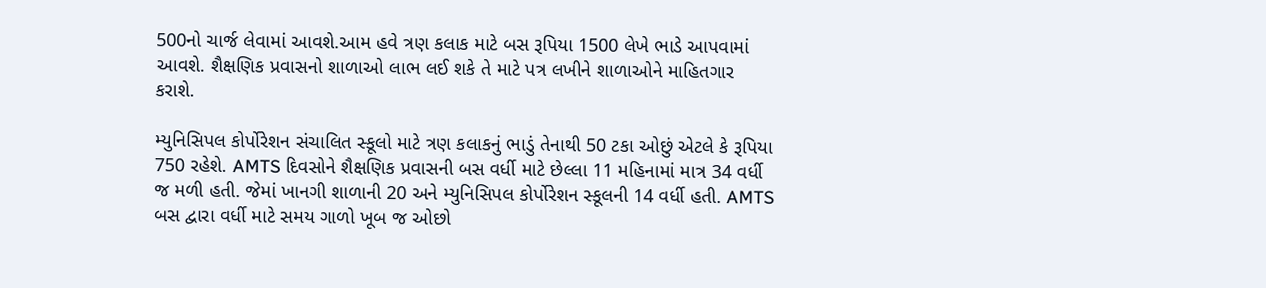500નો ચાર્જ લેવામાં આવશે.આમ હવે ત્રણ કલાક માટે બસ રૂપિયા 1500 લેખે ભાડે આપવામાં આવશે. શૈક્ષણિક પ્રવાસનો શાળાઓ લાભ લઈ શકે તે માટે પત્ર લખીને શાળાઓને માહિતગાર કરાશે.

મ્યુનિસિપલ કોર્પોરેશન સંચાલિત સ્કૂલો માટે ત્રણ કલાકનું ભાડું તેનાથી 50 ટકા ઓછું એટલે કે રૂપિયા 750 રહેશે. AMTS દિવસોને શૈક્ષણિક પ્રવાસની બસ વર્ધી માટે છેલ્લા 11 મહિનામાં માત્ર 34 વર્ધી જ મળી હતી. જેમાં ખાનગી શાળાની 20 અને મ્યુનિસિપલ કોર્પોરેશન સ્કૂલની 14 વર્ધી હતી. AMTS બસ દ્વારા વર્ધી માટે સમય ગાળો ખૂબ જ ઓછો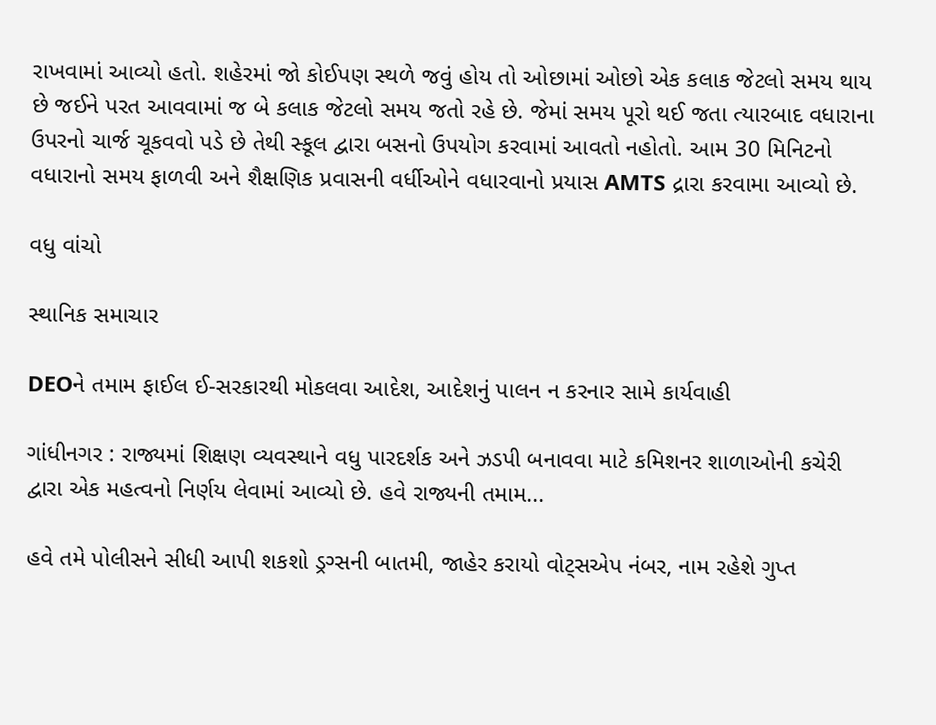રાખવામાં આવ્યો હતો. શહેરમાં જો કોઈપણ સ્થળે જવું હોય તો ઓછામાં ઓછો એક કલાક જેટલો સમય થાય છે જઈને પરત આવવામાં જ બે કલાક જેટલો સમય જતો રહે છે. જેમાં સમય પૂરો થઈ જતા ત્યારબાદ વધારાના ઉપરનો ચાર્જ ચૂકવવો પડે છે તેથી સ્કૂલ દ્વારા બસનો ઉપયોગ કરવામાં આવતો નહોતો. આમ 30 મિનિટનો વધારાનો સમય ફાળવી અને શૈક્ષણિક પ્રવાસની વર્ધીઓને વધારવાનો પ્રયાસ AMTS દ્રારા કરવામા આવ્યો છે.

વધુ વાંચો

સ્થાનિક સમાચાર

DEOને તમામ ફાઈલ ઈ-સરકારથી મોકલવા આદેશ, આદેશનું પાલન ન કરનાર સામે કાર્યવાહી

ગાંધીનગર : રાજ્યમાં શિક્ષણ વ્યવસ્થાને વધુ પારદર્શક અને ઝડપી બનાવવા માટે કમિશનર શાળાઓની કચેરી દ્વારા એક મહત્વનો નિર્ણય લેવામાં આવ્યો છે. હવે રાજ્યની તમામ...

હવે તમે પોલીસને સીધી આપી શકશો ડ્રગ્સની બાતમી, જાહેર કરાયો વોટ્સએપ નંબર, નામ રહેશે ગુપ્ત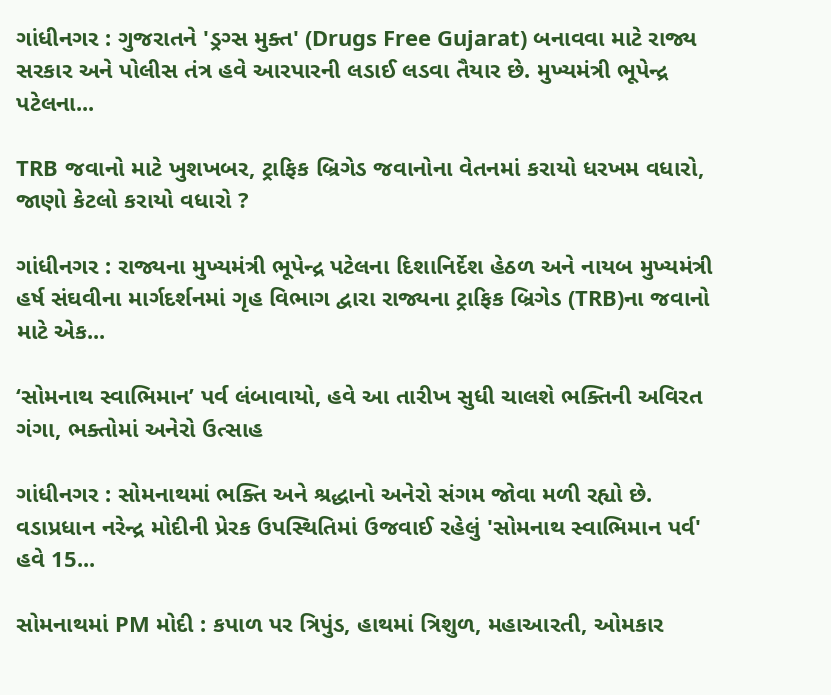ગાંધીનગર : ગુજરાતને 'ડ્રગ્સ મુક્ત' (Drugs Free Gujarat) બનાવવા માટે રાજ્ય સરકાર અને પોલીસ તંત્ર હવે આરપારની લડાઈ લડવા તૈયાર છે. મુખ્યમંત્રી ભૂપેન્દ્ર પટેલના...

TRB જવાનો માટે ખુશખબર, ટ્રાફિક બ્રિગેડ જવાનોના વેતનમાં કરાયો ધરખમ વધારો, જાણો કેટલો કરાયો વધારો ?

ગાંધીનગર : રાજ્યના મુખ્યમંત્રી ભૂપેન્દ્ર પટેલના દિશાનિર્દેશ હેઠળ અને નાયબ મુખ્યમંત્રી હર્ષ સંઘવીના માર્ગદર્શનમાં ગૃહ વિભાગ દ્વારા રાજ્યના ટ્રાફિક બ્રિગેડ (TRB)ના જવાનો માટે એક...

‘સોમનાથ સ્વાભિમાન’ પર્વ લંબાવાયો, હવે આ તારીખ સુધી ચાલશે ભક્તિની અવિરત ગંગા, ભક્તોમાં અનેરો ઉત્સાહ

ગાંધીનગર : સોમનાથમાં ભક્તિ અને શ્રદ્ધાનો અનેરો સંગમ જોવા મળી રહ્યો છે. વડાપ્રધાન નરેન્દ્ર મોદીની પ્રેરક ઉપસ્થિતિમાં ઉજવાઈ રહેલું 'સોમનાથ સ્વાભિમાન પર્વ' હવે 15...

સોમનાથમાં PM મોદી : કપાળ પર ત્રિપુંડ, હાથમાં ત્રિશુળ, મહાઆરતી, ઓમકાર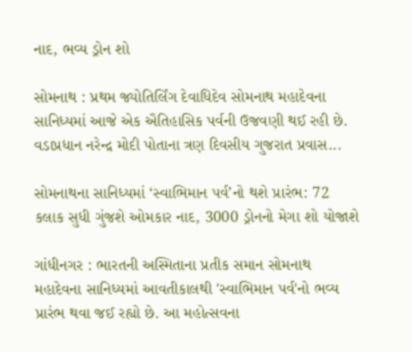નાદ, ભવ્ય ડ્રોન શો

સોમનાથ : પ્રથમ જ્યોતિર્લિંગ દેવાધિદેવ સોમનાથ મહાદેવના સાનિધ્યમાં આજે એક ઐતિહાસિક પર્વની ઉજવણી થઈ રહી છે. વડાપ્રધાન નરેન્દ્ર મોદી પોતાના ત્રણ દિવસીય ગુજરાત પ્રવાસ...

સોમનાથના સાનિધ્યમાં ‘સ્વાભિમાન પર્વ’નો થશે પ્રારંભ: 72 કલાક સુધી ગુંજશે ઓમકાર નાદ, 3000 ડ્રોનનો મેગા શો યોજાશે

ગાંધીનગર : ભારતની અસ્મિતાના પ્રતીક સમાન સોમનાથ મહાદેવના સાનિધ્યમાં આવતીકાલથી 'સ્વાભિમાન પર્વ'નો ભવ્ય પ્રારંભ થવા જઈ રહ્યો છે. આ મહોત્સવના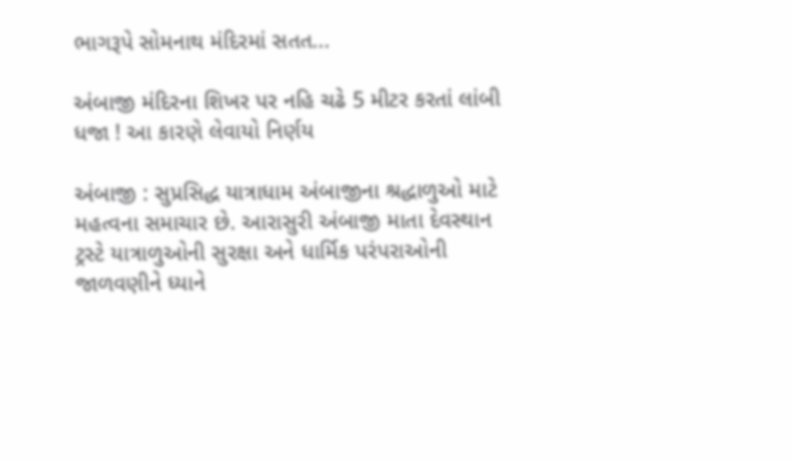ભાગરૂપે સોમનાથ મંદિરમાં સતત...

અંબાજી મંદિરના શિખર પર નહિ ચઢે 5 મીટર કરતાં લાંબી ધજા ! આ કારણે લેવાયો નિર્ણય

અંબાજી : સુપ્રસિદ્ધ યાત્રાધામ અંબાજીના શ્રદ્ધાળુઓ માટે મહત્વના સમાચાર છે. આરાસુરી અંબાજી માતા દેવસ્થાન ટ્રસ્ટે યાત્રાળુઓની સુરક્ષા અને ધાર્મિક પરંપરાઓની જાળવણીને ધ્યાને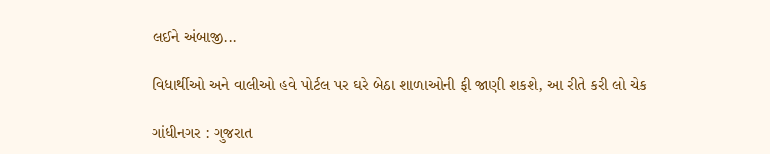લઈને અંબાજી...

વિધાર્થીઓ અને વાલીઓ હવે પોર્ટલ પર ઘરે બેઠા શાળાઓની ફી જાણી શકશે, આ રીતે કરી લો ચેક

ગાંધીનગર : ગુજરાત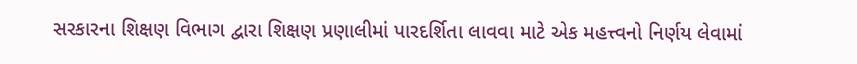સરકારના શિક્ષણ વિભાગ દ્વારા શિક્ષણ પ્રણાલીમાં પારદર્શિતા લાવવા માટે એક મહત્ત્વનો નિર્ણય લેવામાં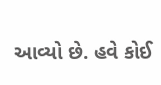આવ્યો છે. હવે કોઈ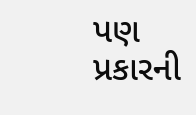પણ પ્રકારની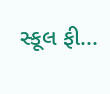સ્કૂલ ફી...